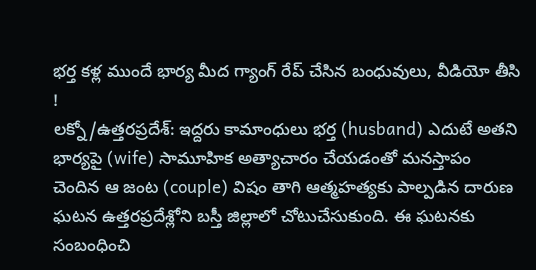భర్త కళ్ల ముందే భార్య మీద గ్యాంగ్ రేప్ చేసిన బంధువులు, వీడియో తీసి !
లక్నో/ఉత్తరప్రదేశ్: ఇద్దరు కామాంధులు భర్త (husband) ఎదుటే అతని భార్యపై (wife) సామూహిక అత్యాచారం చేయడంతో మనస్తాపం చెందిన ఆ జంట (couple) విషం తాగి ఆత్మహత్యకు పాల్పడిన దారుణ ఘటన ఉత్తరప్రదేశ్లోని బస్తీ జిల్లాలో చోటుచేసుకుంది. ఈ ఘటనకు సంబంధించి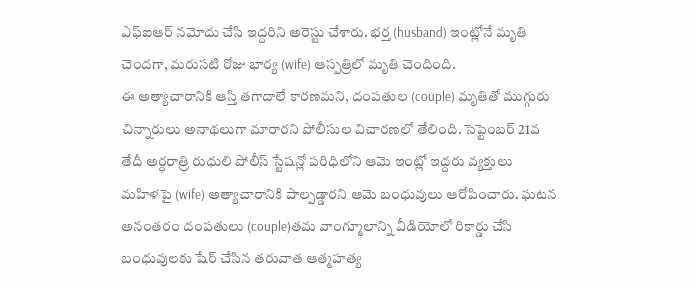ఎఫ్ఐఆర్ నమోదు చేసి ఇద్దరిని అరెస్టు చేశారు. భర్త (husband) ఇంట్లోనే మృతి చెందగా, మరుసటి రోజు భార్య (wife) ఆస్పత్రిలో మృతి చెందింది.
ఈ అత్యాచారానికి ఆస్తి తగాదాలే కారణమని, దంపతుల (couple) మృతితో ముగ్గురు చిన్నారులు అనాథలుగా మారారని పోలీసుల విచారణలో తేలింది. సెప్టెంబర్ 21వ తేదీ అర్ధరాత్రి రుధులి పోలీస్ స్టేషన్లో పరిధిలోని ఆమె ఇంట్లో ఇద్దరు వ్యక్తులు మహిళపై (wife) అత్యాచారానికి పాల్పడ్డారని ఆమె బంధువులు ఆరోపించారు. ఘటన అనంతరం దంపతులు (couple)తమ వాంగ్మూలాన్ని వీడియోలో రికార్డు చేసి బంధువులకు షేర్ చేసిన తరువాత ఆత్మహత్య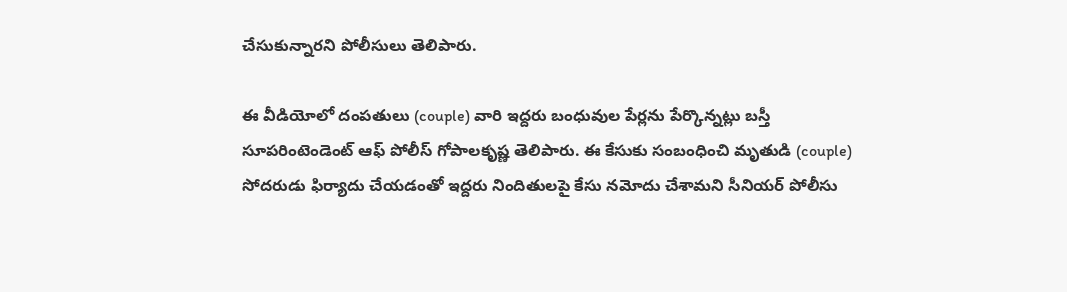చేసుకున్నారని పోలీసులు తెలిపారు.

ఈ వీడియోలో దంపతులు (couple) వారి ఇద్దరు బంధువుల పేర్లను పేర్కొన్నట్లు బస్తీ సూపరింటెండెంట్ ఆఫ్ పోలీస్ గోపాలకృష్ణ తెలిపారు. ఈ కేసుకు సంబంధించి మృతుడి (couple) సోదరుడు ఫిర్యాదు చేయడంతో ఇద్దరు నిందితులపై కేసు నమోదు చేశామని సీనియర్ పోలీసు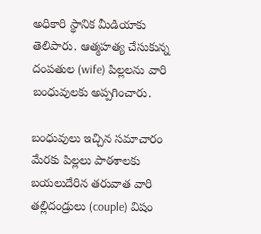అధికారి స్థానిక మీడియాకు తెలిపారు. ఆత్మహత్య చేసుకున్న
దంపతుల (wife) పిల్లలను వారి బంధువులకు అప్పగించారు.

బంధువులు ఇచ్చిన సమాచారం మేరకు పిల్లలు పాఠశాలకు బయలుదేరిన తరువాత వారి తల్లిదండ్రులు (couple) విషం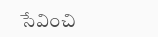సేవించి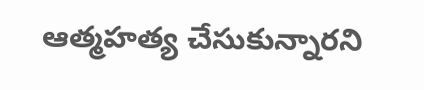ఆత్మహత్య చేసుకున్నారని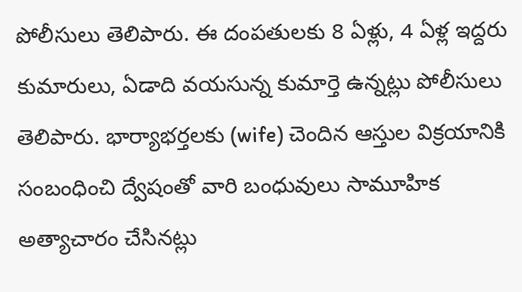పోలీసులు తెలిపారు. ఈ దంపతులకు 8 ఏళ్లు, 4 ఏళ్ల ఇద్దరు కుమారులు, ఏడాది వయసున్న కుమార్తె ఉన్నట్లు పోలీసులు తెలిపారు. భార్యాభర్తలకు (wife) చెందిన ఆస్తుల విక్రయానికి సంబంధించి ద్వేషంతో వారి బంధువులు సామూహిక అత్యాచారం చేసినట్లు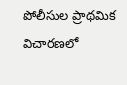పోలీసుల ప్రాథమిక విచారణలో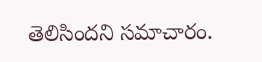తెలిసిందని సమాచారం.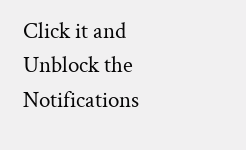Click it and Unblock the Notifications